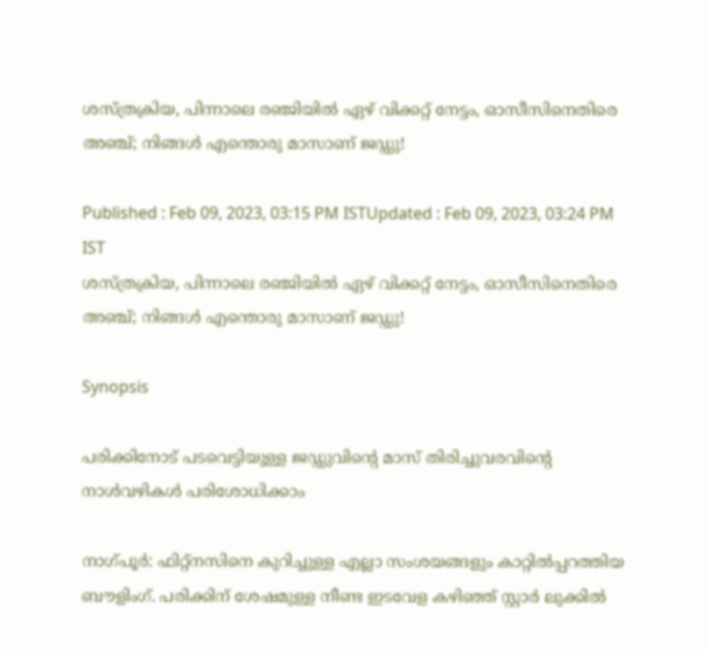ശസ്‌ത്രക്രിയ, പിന്നാലെ രഞ്ജിയില്‍ ഏഴ് വിക്കറ്റ് നേട്ടം, ഓസീസിനെതിരെ അഞ്ച്; നിങ്ങള്‍ എന്തൊരു മാസാണ് ജഡ്ഡു!

Published : Feb 09, 2023, 03:15 PM ISTUpdated : Feb 09, 2023, 03:24 PM IST
ശസ്‌ത്രക്രിയ, പിന്നാലെ രഞ്ജിയില്‍ ഏഴ് വിക്കറ്റ് നേട്ടം, ഓസീസിനെതിരെ അഞ്ച്; നിങ്ങള്‍ എന്തൊരു മാസാണ് ജഡ്ഡു!

Synopsis

പരിക്കിനോട് പടവെട്ടിയുള്ള ജഡ്ഡുവിന്‍റെ മാസ് തിരിച്ചുവരവിന്‍റെ നാള്‍വഴികള്‍ പരിശോധിക്കാം

നാഗ്‌പൂര്‍: ഫിറ്റ്‌നസിനെ കുറിച്ചുള്ള എല്ലാ സംശയങ്ങളും കാറ്റില്‍പ്പറത്തിയ ബൗളിംഗ്. പരിക്കിന് ശേഷമുള്ള നീണ്ട ഇടവേള കഴിഞ്ഞ് സ്റ്റാര്‍ ലുക്കില്‍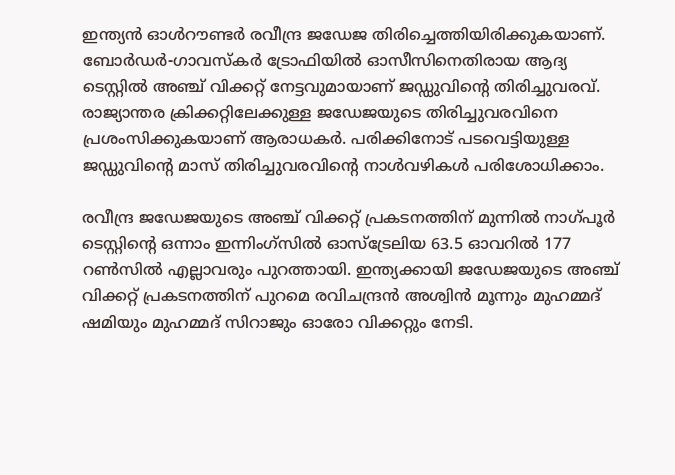ഇന്ത്യന്‍ ഓള്‍റൗണ്ടര്‍ രവീന്ദ്ര ജഡേജ തിരിച്ചെത്തിയിരിക്കുകയാണ്. ബോര്‍ഡര്‍-ഗാവസ്‌കര്‍ ട്രോഫിയില്‍ ഓസീസിനെതിരായ ആദ്യ ടെസ്റ്റില്‍ അഞ്ച് വിക്കറ്റ് നേട്ടവുമായാണ് ജഡ്ഡുവിന്‍റെ തിരിച്ചുവരവ്. രാജ്യാന്തര ക്രിക്കറ്റിലേക്കുള്ള ജഡേജയുടെ തിരിച്ചുവരവിനെ പ്രശംസിക്കുകയാണ് ആരാധകര്‍. പരിക്കിനോട് പടവെട്ടിയുള്ള ജഡ്ഡുവിന്‍റെ മാസ് തിരിച്ചുവരവിന്‍റെ നാള്‍വഴികള്‍ പരിശോധിക്കാം.

രവീന്ദ്ര ജഡേജയുടെ അഞ്ച് വിക്കറ്റ് പ്രകടനത്തിന് മുന്നില്‍ നാഗ്‌പൂര്‍ ടെസ്റ്റിന്‍റെ ഒന്നാം ഇന്നിംഗ്‌സില്‍ ഓസ്ട്രേലിയ 63.5 ഓവറില്‍ 177 റണ്‍സില്‍ എല്ലാവരും പുറത്തായി. ഇന്ത്യക്കായി ജഡേജയുടെ അഞ്ച് വിക്കറ്റ് പ്രകടനത്തിന് പുറമെ രവിചന്ദ്രന്‍ അശ്വിന്‍ മൂന്നും മുഹമ്മദ് ഷമിയും മുഹമ്മദ് സിറാജും ഓരോ വിക്കറ്റും നേടി.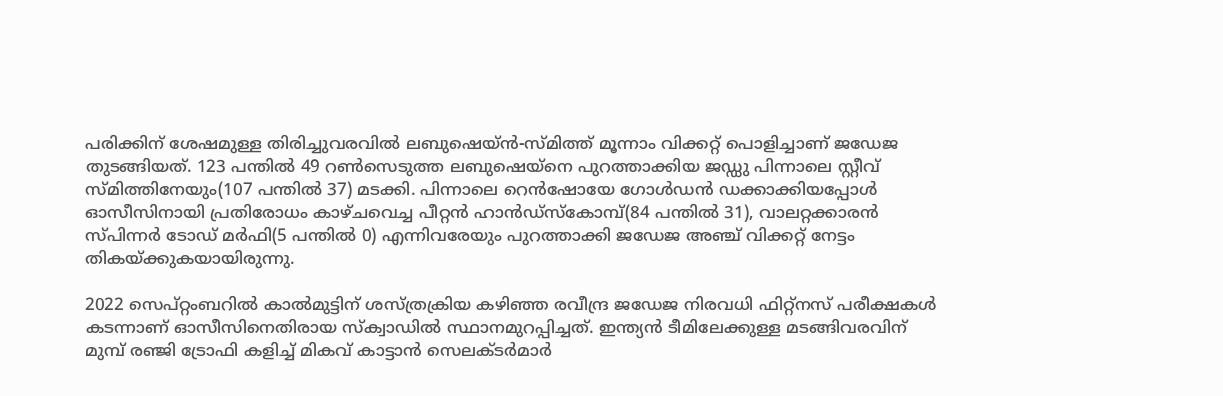പരിക്കിന് ശേഷമുള്ള തിരിച്ചുവരവില്‍ ലബുഷെയ്‌ന്‍-സ്‌മിത്ത് മൂന്നാം വിക്കറ്റ് പൊളിച്ചാണ് ജഡേജ തുടങ്ങിയത്. 123 പന്തില്‍ 49 റണ്‍സെടുത്ത ലബുഷെയ്‌നെ പുറത്താക്കിയ ജഡ്ഡു പിന്നാലെ സ്റ്റീവ് സ്‌മിത്തിനേയും(107 പന്തില്‍ 37) മടക്കി. പിന്നാലെ റെന്‍ഷോയേ ഗോള്‍ഡന്‍ ഡക്കാക്കിയപ്പോള്‍ ഓസീസിനായി പ്രതിരോധം കാഴ്‌ചവെച്ച പീറ്റന്‍ ഹാന്‍ഡ്‌സ്‌കോമ്പ്(84 പന്തില്‍ 31), വാലറ്റക്കാരന്‍ സ്‌പിന്നര്‍ ടോഡ് മര്‍ഫി(5 പന്തില്‍ 0) എന്നിവരേയും പുറത്താക്കി ജഡേജ അഞ്ച് വിക്കറ്റ് നേട്ടം തികയ്ക്കുകയായിരുന്നു.

2022 സെപ്റ്റംബറില്‍ കാല്‍മുട്ടിന് ശസ്‌ത്രക്രിയ കഴിഞ്ഞ രവീന്ദ്ര ജഡേജ നിരവധി ഫിറ്റ്‌നസ് പരീക്ഷകള്‍ കടന്നാണ് ഓസീസിനെതിരായ സ്‌ക്വാഡില്‍ സ്ഥാനമുറപ്പിച്ചത്. ഇന്ത്യന്‍ ടീമിലേക്കുള്ള മടങ്ങിവരവിന് മുമ്പ് രഞ്ജി ട്രോഫി കളിച്ച് മികവ് കാട്ടാന്‍ സെലക്‌ടര്‍മാര്‍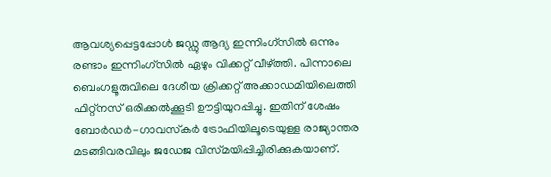ആവശ്യപ്പെട്ടപ്പോള്‍ ജഡ്ഡു ആദ്യ ഇന്നിംഗ്‌സില്‍ ഒന്നും രണ്ടാം ഇന്നിംഗ്‌സില്‍ ഏഴും വിക്കറ്റ് വീഴ്‌ത്തി. പിന്നാലെ ബെംഗളൂരുവിലെ ദേശീയ ക്രിക്കറ്റ് അക്കാഡമിയിലെത്തി ഫിറ്റ്‌നസ് ഒരിക്കല്‍ക്കൂടി ഊട്ടിയുറപ്പിച്ചു. ഇതിന് ശേഷം ബോര്‍ഡര്‍-ഗാവസ്‌കര്‍ ട്രോഫിയിലൂടെയുള്ള രാജ്യാന്തര മടങ്ങിവരവിലും ജഡേജ വിസ്‌മയിപ്പിച്ചിരിക്കുകയാണ്.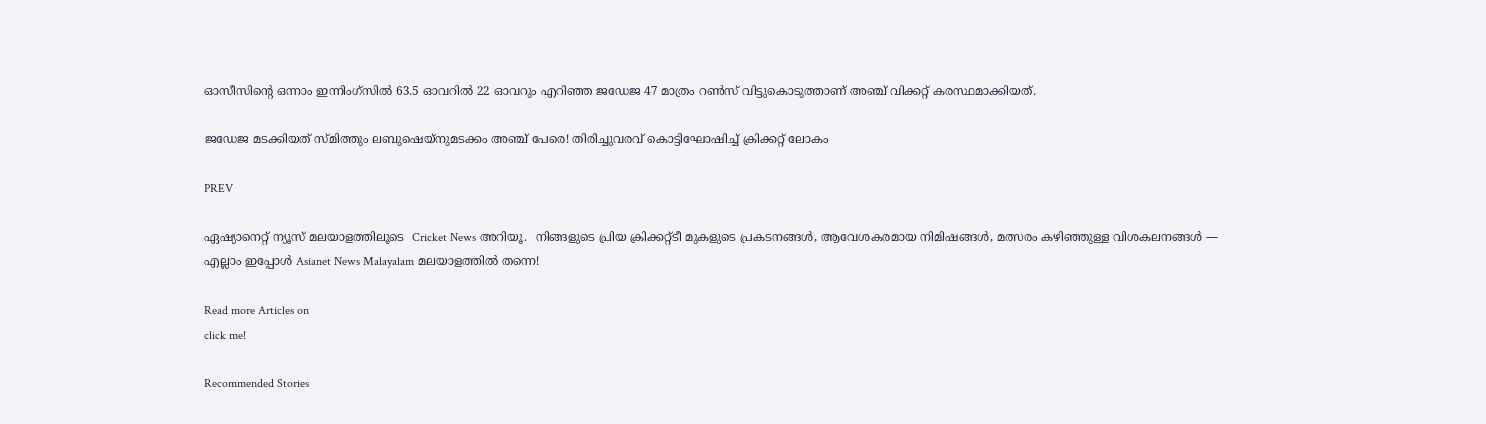ഓസീസിന്‍റെ ഒന്നാം ഇന്നിംഗ്‌സില്‍ 63.5 ഓവറില്‍ 22 ഓവറും എറിഞ്ഞ ജഡേജ 47 മാത്രം റണ്‍സ് വിട്ടുകൊടുത്താണ് അഞ്ച് വിക്കറ്റ് കരസ്ഥമാക്കിയത്.

ജഡേജ മടക്കിയത് സ്മിത്തും ലബുഷെയ്‌നുമടക്കം അഞ്ച് പേരെ! തിരിച്ചുവരവ് കൊട്ടിഘോഷിച്ച് ക്രിക്കറ്റ് ലോകം

PREV

ഏഷ്യാനെറ്റ് ന്യൂസ് മലയാളത്തിലൂടെ  Cricket News അറിയൂ.  നിങ്ങളുടെ പ്രിയ ക്രിക്കറ്റ്ടീ മുകളുടെ പ്രകടനങ്ങൾ, ആവേശകരമായ നിമിഷങ്ങൾ, മത്സരം കഴിഞ്ഞുള്ള വിശകലനങ്ങൾ — എല്ലാം ഇപ്പോൾ Asianet News Malayalam മലയാളത്തിൽ തന്നെ!

Read more Articles on
click me!

Recommended Stories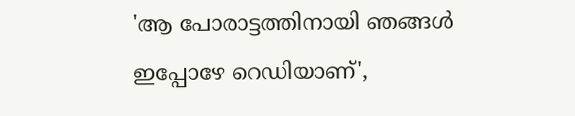'ആ പോരാട്ടത്തിനായി ഞങ്ങള്‍ ഇപ്പോഴേ റെഡിയാണ്',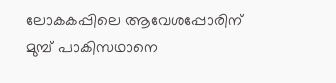ലോകകപ്പിലെ ആവേശപ്പോരിന് മുമ്പ് പാകിസഥാനെ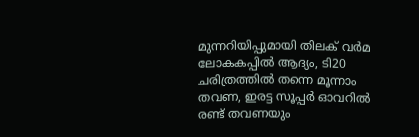മുന്നറിയിപ്പുമായി തിലക് വര്‍മ
ലോകകപ്പില്‍ ആദ്യം, ടി20 ചരിത്രത്തില്‍ തന്നെ മൂന്നാം തവണ, ഇരട്ട സൂപ്പർ ഓവറില്‍ രണ്ട് തവണയും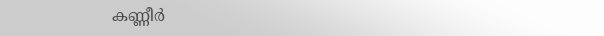കണ്ണീര്‍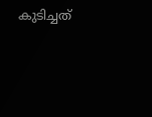കുടിച്ചത്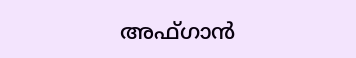അഫ്ഗാന്‍